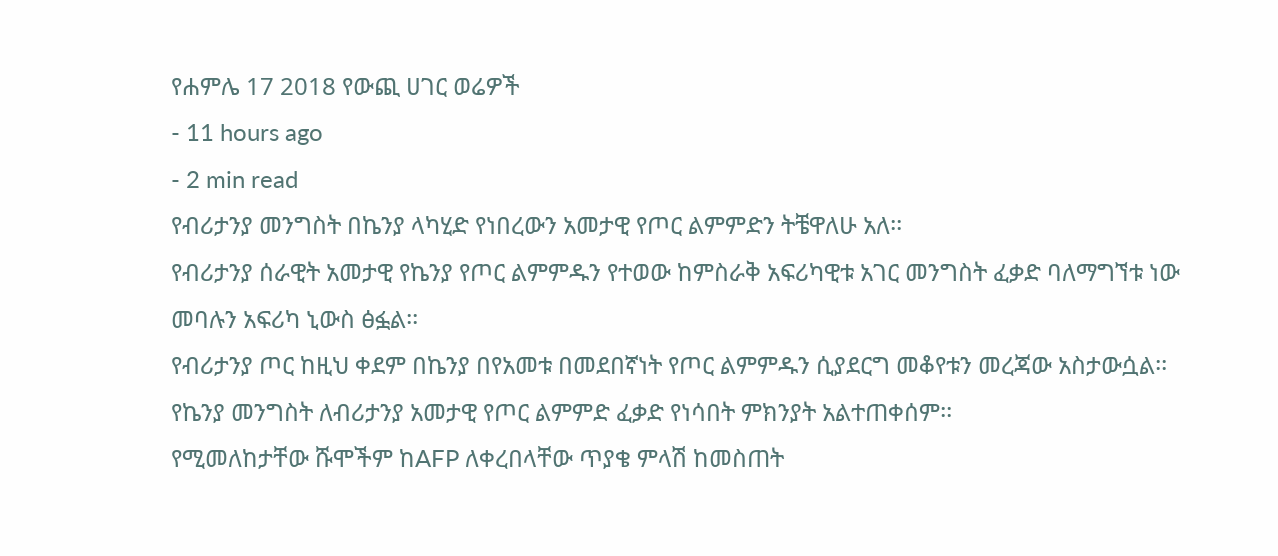የሐምሌ 17 2018 የውጪ ሀገር ወሬዎች
- 11 hours ago
- 2 min read
የብሪታንያ መንግስት በኬንያ ላካሂድ የነበረውን አመታዊ የጦር ልምምድን ትቼዋለሁ አለ፡፡
የብሪታንያ ሰራዊት አመታዊ የኬንያ የጦር ልምምዱን የተወው ከምስራቅ አፍሪካዊቱ አገር መንግስት ፈቃድ ባለማግኘቱ ነው መባሉን አፍሪካ ኒውስ ፅፏል፡፡
የብሪታንያ ጦር ከዚህ ቀደም በኬንያ በየአመቱ በመደበኛነት የጦር ልምምዱን ሲያደርግ መቆየቱን መረጃው አስታውሷል፡፡
የኬንያ መንግስት ለብሪታንያ አመታዊ የጦር ልምምድ ፈቃድ የነሳበት ምክንያት አልተጠቀሰም፡፡
የሚመለከታቸው ሹሞችም ከAFP ለቀረበላቸው ጥያቄ ምላሽ ከመስጠት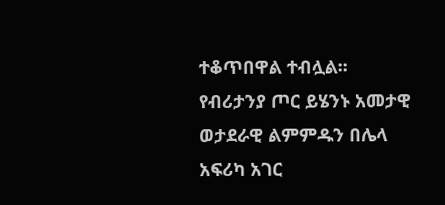ተቆጥበዋል ተብሏል፡፡
የብሪታንያ ጦር ይሄንኑ አመታዊ ወታደራዊ ልምምዱን በሌላ አፍሪካ አገር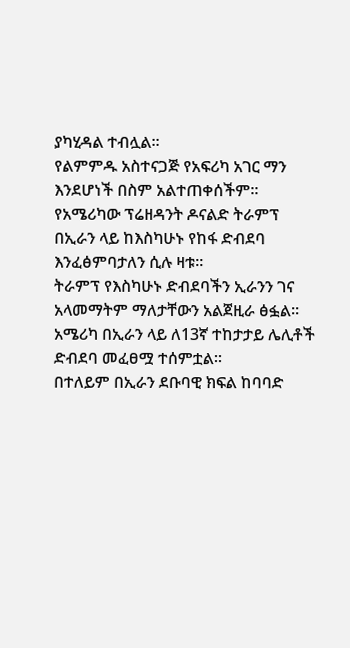ያካሂዳል ተብሏል፡፡
የልምምዱ አስተናጋጅ የአፍሪካ አገር ማን እንደሆነች በስም አልተጠቀሰችም፡፡
የአሜሪካው ፕሬዘዳንት ዶናልድ ትራምፕ በኢራን ላይ ከእስካሁኑ የከፋ ድብደባ እንፈፅምባታለን ሲሉ ዛቱ።
ትራምፕ የእስካሁኑ ድብደባችን ኢራንን ገና አላመማትም ማለታቸውን አልጀዚራ ፅፏል፡፡
አሜሪካ በኢራን ላይ ለ13ኛ ተከታታይ ሌሊቶች ድብደባ መፈፀሟ ተሰምቷል፡፡
በተለይም በኢራን ደቡባዊ ክፍል ከባባድ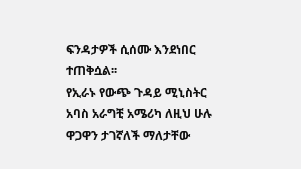ፍንዳታዎች ሲሰሙ እንደነበር ተጠቅሷል፡፡
የኢራኑ የውጭ ጉዳይ ሚኒስትር አባስ አራግቺ አሜሪካ ለዚህ ሁሉ ዋጋዋን ታገኛለች ማለታቸው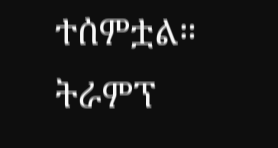ተሰምቷል።
ትራምፕ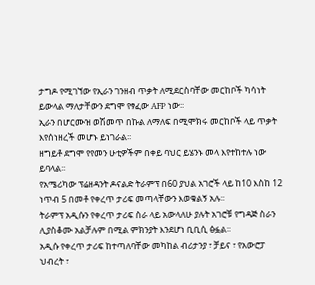ታግዶ የሚገኘው የኢራን ገንዘብ ጥቃት ለሚደርስባቸው መርከቦች ካሳነት ይውላል ማለታቸውን ደግሞ የፃፈው AFP ነው፡፡
ኢራን በሆርሙዝ ወሽመጥ በኩል ለማለፍ በሚሞክሩ መርከቦች ላይ ጥቃት እየሰነዘረች መሆኑ ይነገራል፡፡
ዘግይቶ ደግሞ የየመን ሁቲዎችም በቀይ ባህር ይሄንኑ መላ እየተከተሉ ነው ይባላል፡፡
የአሜሪካው ፕሬዘዳንት ዶናልድ ትራምፕ በ60 ያህል አገሮች ላይ ከ10 እስከ 12 ነጥብ 5 በመቶ የቀረጥ ታሪፍ መጣላቸውን እወቁልኝ አሉ፡፡
ትራምፕ አዲሱን የቀረጥ ታሪፍ ስራ ላይ አውላለሁ ያሉት አገሮቹ የግዳጅ ስራን ሊያስቆሙ አልቻሉም በሚል ምክንያት እንደሆነ ቢቢሲ ፅፏል፡፡
አዲሱ የቀረጥ ታሪፍ ከተጣለባቸው መካከል ብሪታንያ ፣ ቻይና ፣ የአውሮፓ ህብረት ፣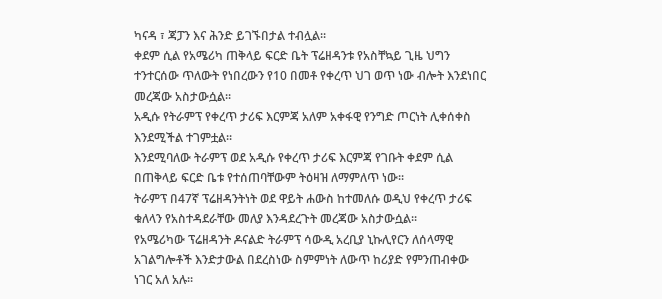ካናዳ ፣ ጃፓን እና ሕንድ ይገኙበታል ተብሏል፡፡
ቀደም ሲል የአሜሪካ ጠቅላይ ፍርድ ቤት ፕሬዘዳንቱ የአስቸኳይ ጊዜ ህግን ተንተርሰው ጥለውት የነበረውን የ10 በመቶ የቀረጥ ህገ ወጥ ነው ብሎት እንደነበር መረጃው አስታውሷል፡፡
አዲሱ የትራምፕ የቀረጥ ታሪፍ እርምጃ አለም አቀፋዊ የንግድ ጦርነት ሊቀሰቀስ እንደሚችል ተገምቷል፡፡
እንደሚባለው ትራምፕ ወደ አዲሱ የቀረጥ ታሪፍ እርምጃ የገቡት ቀደም ሲል በጠቅላይ ፍርድ ቤቱ የተሰጠባቸውም ትዕዛዝ ለማምለጥ ነው፡፡
ትራምፕ በ47ኛ ፕሬዘዳንትነት ወደ ዋይት ሐውስ ከተመለሱ ወዲህ የቀረጥ ታሪፍ ቁለላን የአስተዳደራቸው መለያ እንዳደረጉት መረጃው አስታውሷል፡፡
የአሜሪካው ፕሬዘዳንት ዶናልድ ትራምፕ ሳውዲ አረቢያ ኒኩሊየርን ለሰላማዊ አገልግሎቶች እንድታውል በደረስነው ስምምነት ለውጥ ከሪያድ የምንጠብቀው ነገር አለ አሉ፡፡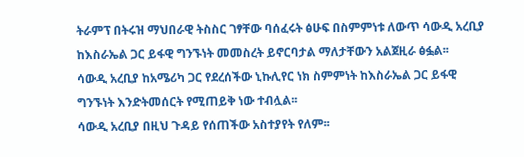ትራምፕ በትሩዝ ማህበራዊ ትስስር ገፃቸው ባሰፈሩት ፅሁፍ በስምምነቱ ለውጥ ሳውዲ አረቢያ ከእስራኤል ጋር ይፋዊ ግንኙነት መመስረት ይኖርባታል ማለታቸውን አልጀዚራ ፅፏል፡፡
ሳውዲ አረቢያ ከአሜሪካ ጋር የደረሰችው ኒኩሊየር ነክ ስምምነት ከእስራኤል ጋር ይፋዊ ግንኙነት እንድትመሰርት የሚጠይቅ ነው ተብሏል፡፡
ሳውዲ አረቢያ በዚህ ጉዳይ የሰጠችው አስተያየት የለም፡፡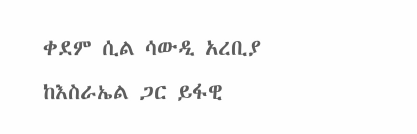ቀደም ሲል ሳውዲ አረቢያ ከእስራኤል ጋር ይፋዊ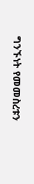ግንኙነት የመመስረቱን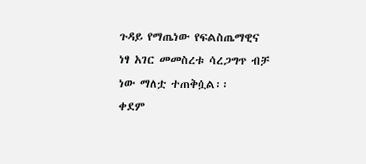ጉዳይ የማጤነው የፍልስጤማዊና ነፃ አገር መመስረቱ ሳረጋግጥ ብቻ ነው ማለቷ ተጠቅሷል፡፡
ቀደም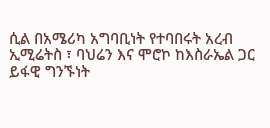ሲል በአሜሪካ አግባቢነት የተባበሩት አረብ ኢሚሬትስ ፣ ባህሬን እና ሞሮኮ ከእስራኤል ጋር ይፋዊ ግንኙነት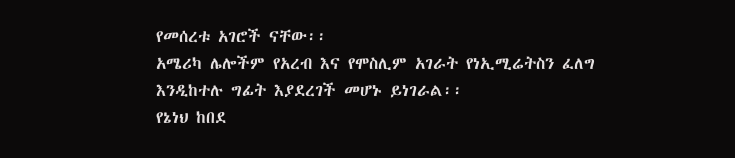የመሰረቱ አገሮች ናቸው፡፡
አሜሪካ ሌሎችም የአረብ እና የሞስሊም አገራት የነኢሚሬትስን ፈለግ እንዲከተሉ ግፊት እያደረገች መሆኑ ይነገራል፡፡
የኔነህ ከበደ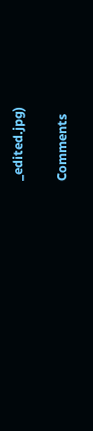_edited.jpg)

Comments